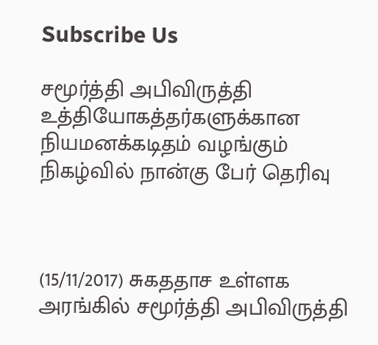Subscribe Us

சமூர்த்தி அபிவிருத்தி உத்தியோகத்தர்களுக்கான நியமனக்கடிதம் வழங்கும் நிகழ்வில் நான்கு பேர் தெரிவு



(15/11/2017) சுகததாச உள்ளக அரங்கில் சமூர்த்தி அபிவிருத்தி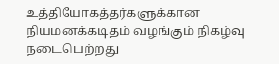உத்தியோகத்தர்களுக்கான நியமனக்கடிதம் வழங்கும் நிகழ்வு நடைபெற்றது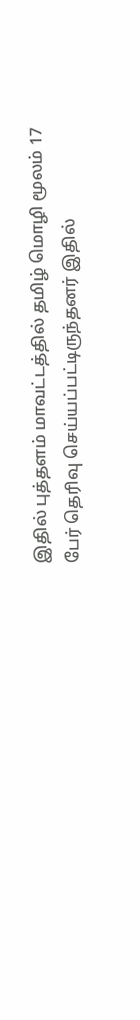இதில் புத்தளம் மாவட்டத்தில் தமிழ் மொழி மூலம் 17 பேர் தெரிவு செய்யப்பட்டிருந்தனர் இதில்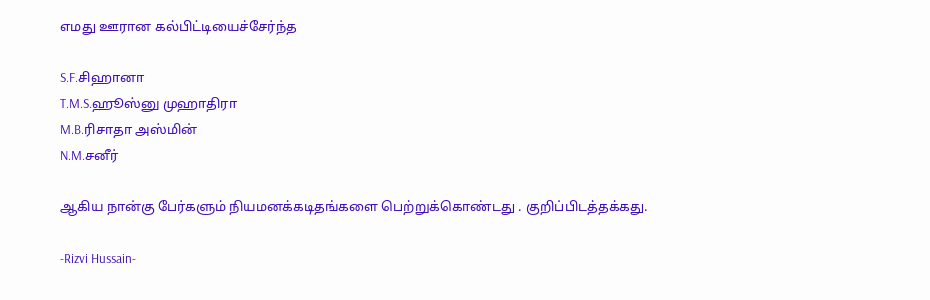எமது ஊரான கல்பிட்டியைச்சேர்ந்த

S.F.சிஹானா
T.M.S.ஹூஸ்னு முஹாதிரா
M.B.ரிசாதா அஸ்மின்
N.M.சனீர்

ஆகிய நான்கு பேர்களும் நியமனக்கடிதங்களை பெற்றுக்கொண்டது . குறிப்பிடத்தக்கது.

-Rizvi Hussain-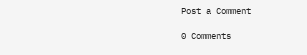Post a Comment

0 Comments